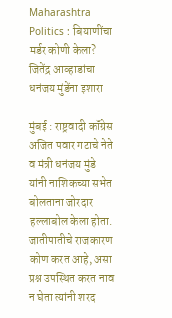Maharashtra Politics : बियाणींचा मर्डर कोणी केला? जितेंद्र आव्हाडांचा धनंजय मुंडेंना इशारा

मुंबई : राष्ट्रवादी कॉंग्रेस अजित पवार गटाचे नेते व मंत्री धनंजय मुंडे यांनी नाशिकच्या सभेत बोलताना जोरदार हल्लाबोल केला होता. जातीपातीचे राजकारण कोण करत आहे, असा प्रश्न उपस्थित करत नाव न घेता त्यांनी शरद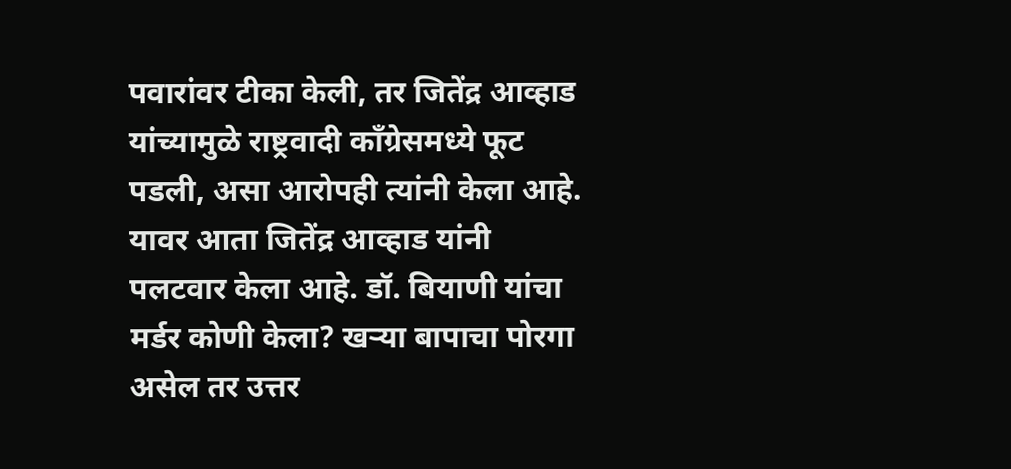पवारांवर टीका केली, तर जितेंद्र आव्हाड यांच्यामुळे राष्ट्रवादी कॉंग्रेसमध्ये फूट पडली, असा आरोपही त्यांनी केला आहे.
यावर आता जितेंद्र आव्हाड यांनी पलटवार केला आहे. डॉ. बियाणी यांचा मर्डर कोणी केला? खऱ्या बापाचा पोरगा असेल तर उत्तर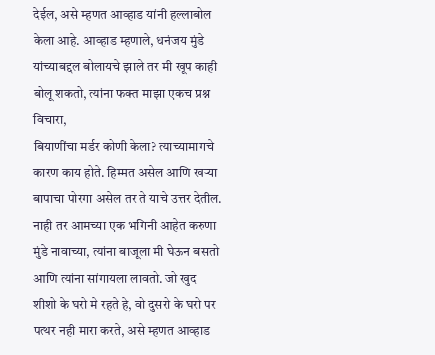देईल, असे म्हणत आव्हाड यांनी हल्लाबोल केला आहे. आव्हाड म्हणाले, धनंजय मुंडे यांच्याबद्दल बोलायचे झाले तर मी खूप काही बोलू शकतो, त्यांना फक्त माझा एकच प्रश्न विचारा,
बियाणींचा मर्डर कोणी केला? त्याच्यामागचे कारण काय होते. हिम्मत असेल आणि खऱ्या बापाचा पोरगा असेल तर ते याचे उत्तर देतील. नाही तर आमच्या एक भगिनी आहेत करुणा मुंडे नावाच्या, त्यांना बाजूला मी घेऊन बसतो आणि त्यांना सांगायला लावतो. जो खुद शीशो के घरो मे रहते हे, वो दुसरो के घरो पर पत्थर नही मारा करते, असे म्हणत आव्हाड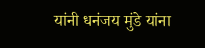यांनी धनंजय मुंडे यांना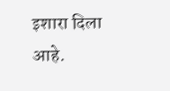इशारा दिला आहे.